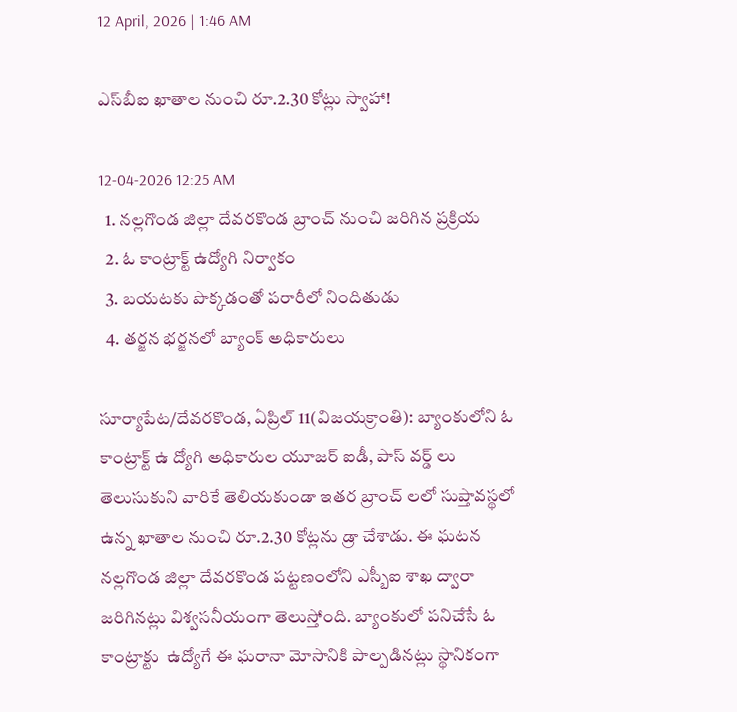12 April, 2026 | 1:46 AM

ఎస్‌బీఐ ఖాతాల నుంచి రూ.2.30 కోట్లు స్వాహా!

12-04-2026 12:25 AM
  1. నల్లగొండ జిల్లా దేవరకొండ బ్రాంచ్ నుంచి జరిగిన ప్రక్రియ
  2. ఓ కాంట్రాక్ట్ ఉద్యోగి నిర్వాకం
  3. బయటకు పొక్కడంతో పరారీలో నిందితుడు
  4. తర్జన భర్జనలో బ్యాంక్ అధికారులు

సూర్యాపేట/దేవరకొండ, ఏప్రిల్ 11(విజయక్రాంతి): బ్యాంకులోని ఓ కాంట్రాక్ట్ ఉ ద్యోగి అధికారుల యూజర్ ఐడీ, పాస్ వర్డ్ లు తెలుసుకుని వారికే తెలియకుండా ఇతర బ్రాంచ్ లలో సుప్తావస్థలో ఉన్న ఖాతాల నుంచి రూ.2.30 కోట్లను డ్రా చేశాడు. ఈ ఘటన నల్లగొండ జిల్లా దేవరకొండ పట్టణంలోని ఎస్బీఐ శాఖ ద్వారా జరిగినట్లు విశ్వసనీయంగా తెలుస్తోంది. బ్యాంకులో పనిచేసే ఓ కాంట్రాక్టు  ఉద్యోగే ఈ ఘరానా మోసానికి పాల్పడినట్లు స్థానికంగా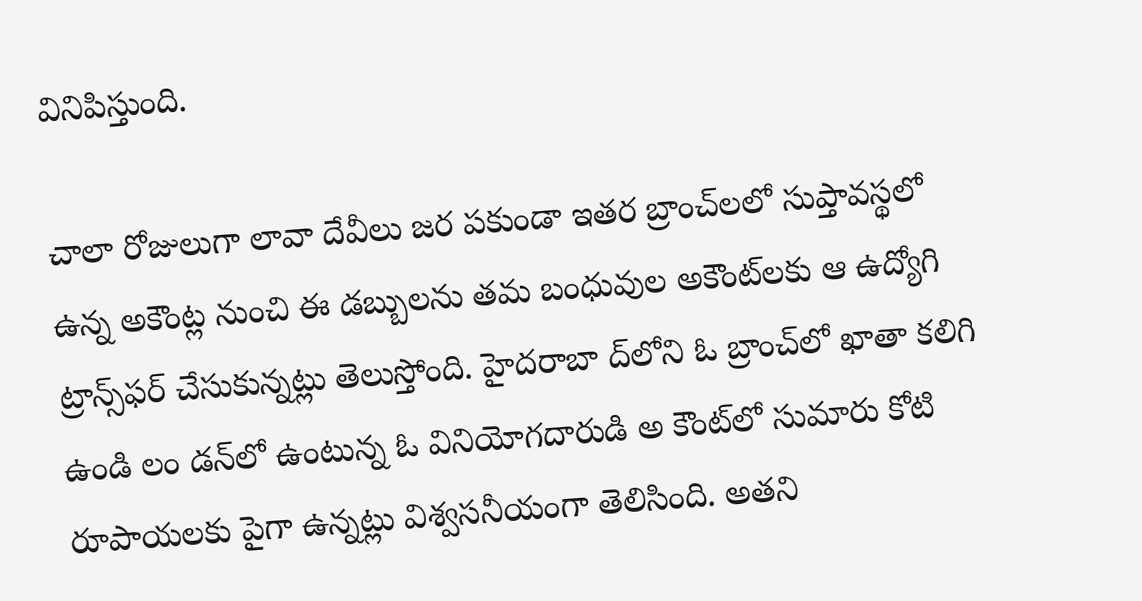వినిపిస్తుంది.

చాలా రోజులుగా లావా దేవీలు జర పకుండా ఇతర బ్రాంచ్‌లలో సుప్తావస్థలో ఉన్న అకౌంట్ల నుంచి ఈ డబ్బులను తమ బంధువుల అకౌంట్‌లకు ఆ ఉద్యోగి ట్రాన్స్‌ఫర్ చేసుకున్నట్లు తెలుస్తోంది. హైదరాబా ద్‌లోని ఓ బ్రాంచ్‌లో ఖాతా కలిగి ఉండి లం డన్‌లో ఉంటున్న ఓ వినియోగదారుడి అ కౌంట్‌లో సుమారు కోటి రూపాయలకు పైగా ఉన్నట్లు విశ్వసనీయంగా తెలిసింది. అతని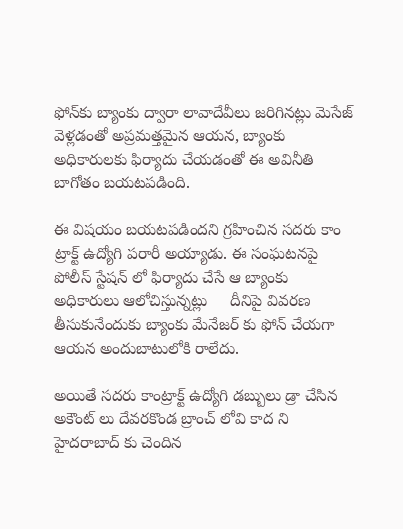ఫోన్‌కు బ్యాంకు ద్వారా లావాదేవీలు జరిగినట్లు మెసేజ్ వెళ్లడంతో అప్రమత్తమైన ఆయన, బ్యాంకు అధికారులకు ఫిర్యాదు చేయడంతో ఈ అవినీతి బాగోతం బయటపడింది.

ఈ విషయం బయటపడిందని గ్రహించిన సదరు కాం ట్రాక్ట్ ఉద్యోగి పరారీ అయ్యాడు. ఈ సంఘటనపై పోలీస్ స్టేషన్ లో ఫిర్యాదు చేసే ఆ బ్యాంకు అధికారులు ఆలోచిస్తున్నట్లు     దీనిపై వివరణ తీసుకునేందుకు బ్యాంకు మేనేజర్ కు ఫోన్ చేయగా ఆయన అందుబాటులోకి రాలేదు.

అయితే సదరు కాంట్రాక్ట్ ఉద్యోగి డబ్బులు డ్రా చేసిన అకౌంట్ లు దేవరకొండ బ్రాంచ్ లోవి కాద ని హైదరాబాద్ కు చెందిన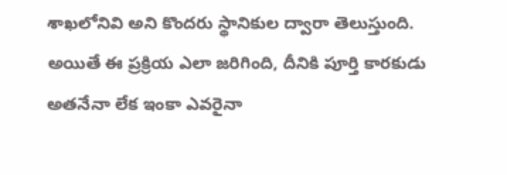శాఖలోనివి అని కొందరు స్థానికుల ద్వారా తెలుస్తుంది. అయితే ఈ ప్రక్రియ ఎలా జరిగింది, దీనికి పూర్తి కారకుడు అతనేనా లేక ఇంకా ఎవరైనా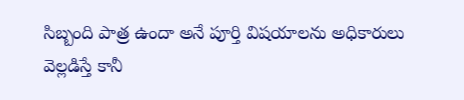సిబ్బంది పాత్ర ఉందా అనే పూర్తి విషయాలను అధికారులు వెల్లడిస్తే కానీ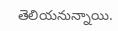తెలియనున్నాయి.